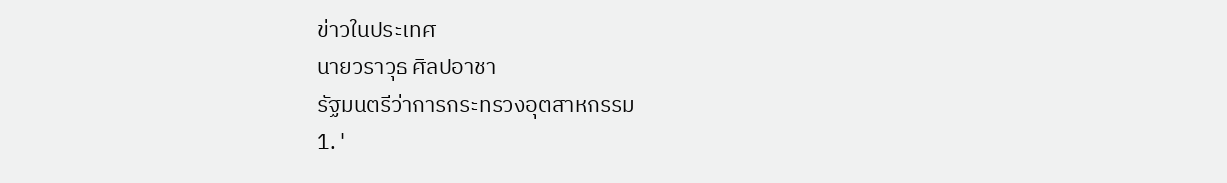ข่าวในประเทศ
นายวราวุธ ศิลปอาชา
รัฐมนตรีว่าการกระทรวงอุตสาหกรรม
1. '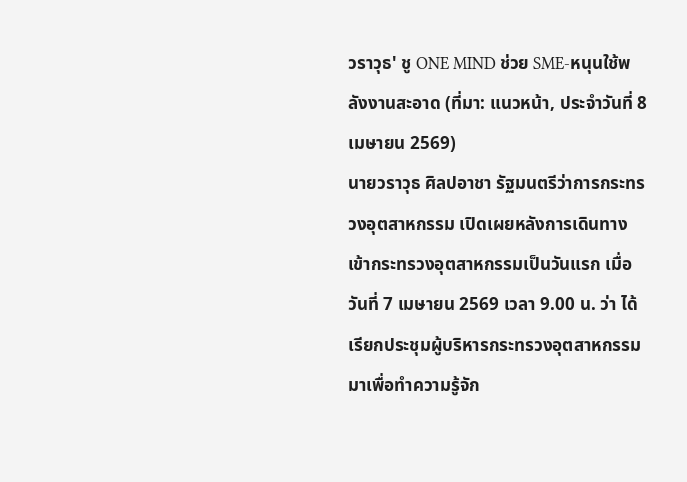วราวุธ' ชู ONE MIND ช่วย SME-หนุนใช้พลังงานสะอาด (ที่มา: แนวหน้า, ประจำวันที่ 8 เมษายน 2569)
นายวราวุธ ศิลปอาชา รัฐมนตรีว่าการกระทรวงอุตสาหกรรม เปิดเผยหลังการเดินทางเข้ากระทรวงอุตสาหกรรมเป็นวันแรก เมื่อวันที่ 7 เมษายน 2569 เวลา 9.00 น. ว่า ได้เรียกประชุมผู้บริหารกระทรวงอุตสาหกรรมมาเพื่อทำความรู้จัก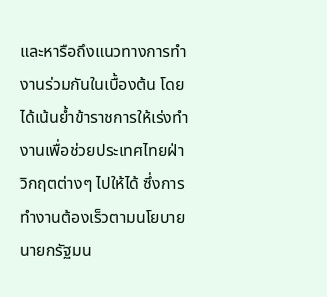และหารือถึงแนวทางการทำงานร่วมกันในเบื้องต้น โดยได้เน้นย้ำข้าราชการให้เร่งทำงานเพื่อช่วยประเทศไทยฝ่าวิกฤตต่างๆ ไปให้ได้ ซึ่งการทำงานต้องเร็วตามนโยบายนายกรัฐมน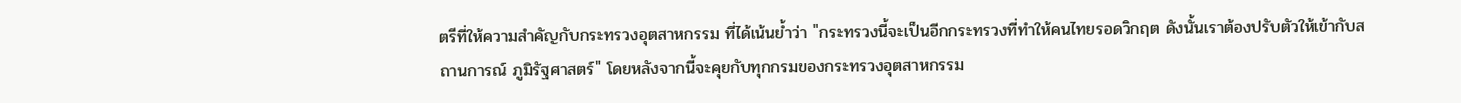ตรีที่ให้ความสำคัญกับกระทรวงอุตสาหกรรม ที่ได้เน้นย้ำว่า "กระทรวงนี้จะเป็นอีกกระทรวงที่ทำให้คนไทยรอดวิกฤต ดังนั้นเราต้องปรับตัวให้เข้ากับสถานการณ์ ภูมิรัฐศาสตร์" โดยหลังจากนี้จะคุยกับทุกกรมของกระทรวงอุตสาหกรรม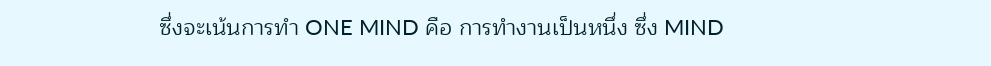ซึ่งจะเน้นการทำ ONE MIND คือ การทำงานเป็นหนึ่ง ซึ่ง MIND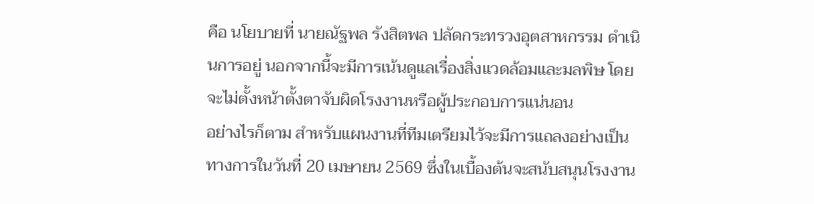คือ นโยบายที่ นายณัฐพล รังสิตพล ปลัดกระทรวงอุตสาหกรรม ดำเนินการอยู่ นอกจากนี้จะมีการเน้นดูแลเรื่องสิ่งแวดล้อมและมลพิษ โดยจะไม่ตั้งหน้าตั้งตาจับผิดโรงงานหรือผู้ประกอบการแน่นอน
อย่างไรก็ตาม สำหรับแผนงานที่ทีมเตรียมไว้จะมีการแถลงอย่างเป็นทางการในวันที่ 20 เมษายน 2569 ซึ่งในเบื้องต้นจะสนับสนุนโรงงาน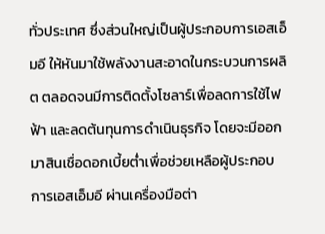ทั่วประเทศ ซึ่งส่วนใหญ่เป็นผู้ประกอบการเอสเอ็มอี ให้หันมาใช้พลังงานสะอาดในกระบวนการผลิต ตลอดจนมีการติดตั้งโซลาร์เพื่อลดการใช้ไฟฟ้า และลดต้นทุนการดำเนินธุรกิจ โดยจะมีออกมาสินเชื่อดอกเบี้ยต่ำเพื่อช่วยเหลือผู้ประกอบการเอสเอ็มอี ผ่านเครื่องมือต่า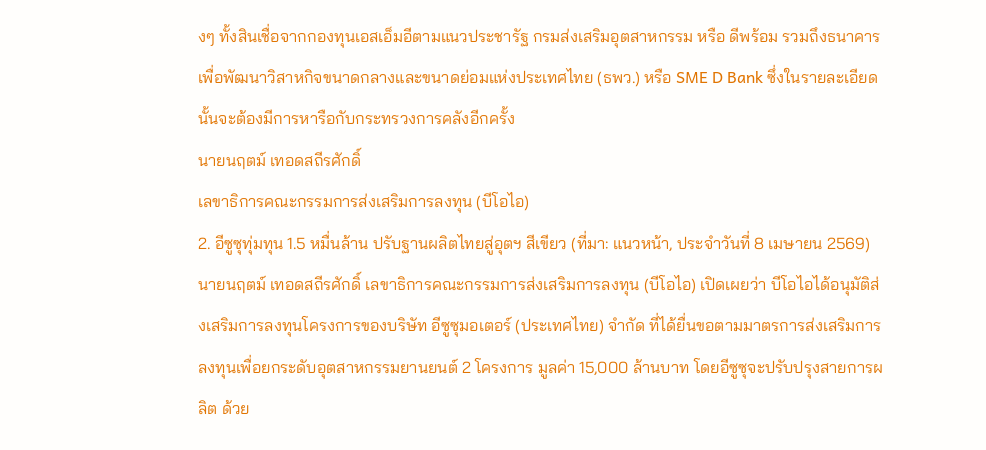งๆ ทั้งสินเชื่อจากกองทุนเอสเอ็มอีตามแนวประชารัฐ กรมส่งเสริมอุตสาหกรรม หรือ ดีพร้อม รวมถึงธนาคารเพื่อพัฒนาวิสาหกิจขนาดกลางและขนาดย่อมแห่งประเทศไทย (ธพว.) หรือ SME D Bank ซึ่งในรายละเอียดนั้นจะต้องมีการหารือกับกระทรวงการคลังอีกครั้ง
นายนฤตม์ เทอดสถีรศักดิ์
เลขาธิการคณะกรรมการส่งเสริมการลงทุน (บีโอไอ)
2. อีซูซุทุ่มทุน 1.5 หมื่นล้าน ปรับฐานผลิตไทยสู่อุตฯ สีเขียว (ที่มา: แนวหน้า, ประจำวันที่ 8 เมษายน 2569)
นายนฤตม์ เทอดสถีรศักดิ์ เลขาธิการคณะกรรมการส่งเสริมการลงทุน (บีโอไอ) เปิดเผยว่า บีโอไอได้อนุมัติส่งเสริมการลงทุนโครงการของบริษัท อีซูซุมอเตอร์ (ประเทศไทย) จำกัด ที่ได้ยื่นขอตามมาตรการส่งเสริมการลงทุนเพื่อยกระดับอุตสาหกรรมยานยนต์ 2 โครงการ มูลค่า 15,000 ล้านบาท โดยอีซูซุจะปรับปรุงสายการผลิต ด้วย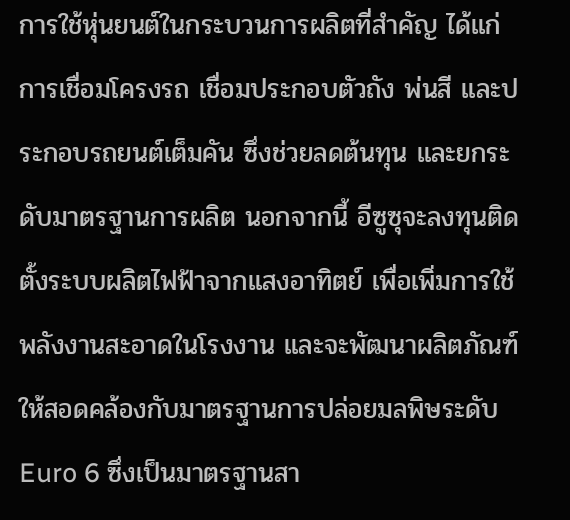การใช้หุ่นยนต์ในกระบวนการผลิตที่สำคัญ ได้แก่ การเชื่อมโครงรถ เชื่อมประกอบตัวถัง พ่นสี และประกอบรถยนต์เต็มคัน ซึ่งช่วยลดต้นทุน และยกระดับมาตรฐานการผลิต นอกจากนี้ อีซูซุจะลงทุนติดตั้งระบบผลิตไฟฟ้าจากแสงอาทิตย์ เพื่อเพิ่มการใช้พลังงานสะอาดในโรงงาน และจะพัฒนาผลิตภัณฑ์ให้สอดคล้องกับมาตรฐานการปล่อยมลพิษระดับ Euro 6 ซึ่งเป็นมาตรฐานสา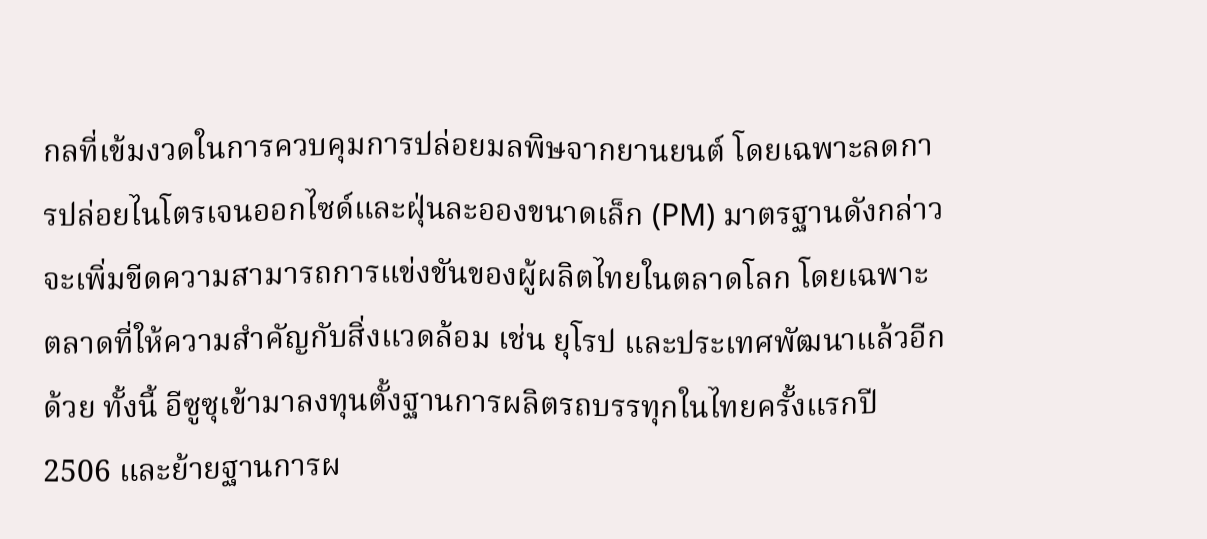กลที่เข้มงวดในการควบคุมการปล่อยมลพิษจากยานยนต์ โดยเฉพาะลดการปล่อยไนโตรเจนออกไซด์และฝุ่นละอองขนาดเล็ก (PM) มาตรฐานดังกล่าวจะเพิ่มขีดความสามารถการแข่งขันของผู้ผลิตไทยในตลาดโลก โดยเฉพาะตลาดที่ให้ความสำคัญกับสิ่งแวดล้อม เช่น ยุโรป และประเทศพัฒนาแล้วอีกด้วย ทั้งนี้ อีซูซุเข้ามาลงทุนตั้งฐานการผลิตรถบรรทุกในไทยครั้งแรกปี 2506 และย้ายฐานการผ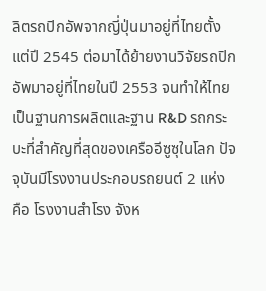ลิตรถปิกอัพจากญี่ปุ่นมาอยู่ที่ไทยตั้งแต่ปี 2545 ต่อมาได้ย้ายงานวิจัยรถปิกอัพมาอยู่ที่ไทยในปี 2553 จนทำให้ไทยเป็นฐานการผลิตและฐาน R&D รถกระบะที่สำคัญที่สุดของเครืออีซูซุในโลก ปัจจุบันมีโรงงานประกอบรถยนต์ 2 แห่ง คือ โรงงานสำโรง จังห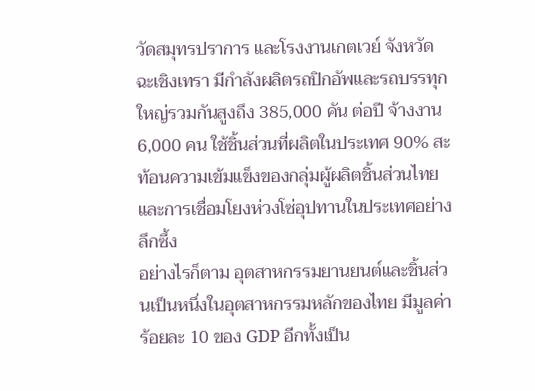วัดสมุทรปราการ และโรงงานเกตเวย์ จังหวัดฉะเชิงเทรา มีกำลังผลิตรถปิกอัพและรถบรรทุกใหญ่รวมกันสูงถึง 385,000 คัน ต่อปี จ้างงาน 6,000 คน ใช้ชิ้นส่วนที่ผลิตในประเทศ 90% สะท้อนความเข้มแข็งของกลุ่มผู้ผลิตชิ้นส่วนไทย และการเชื่อมโยงห่วงโซ่อุปทานในประเทศอย่างลึกซึ้ง
อย่างไรก็ตาม อุตสาหกรรมยานยนต์และชิ้นส่วนเป็นหนึ่งในอุตสาหกรรมหลักของไทย มีมูลค่าร้อยละ 10 ของ GDP อีกทั้งเป็น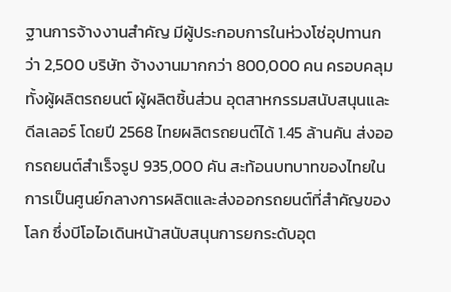ฐานการจ้างงานสำคัญ มีผู้ประกอบการในห่วงโซ่อุปทานกว่า 2,500 บริษัท จ้างงานมากกว่า 800,000 คน ครอบคลุมทั้งผู้ผลิตรถยนต์ ผู้ผลิตชิ้นส่วน อุตสาหกรรมสนับสนุนและดีลเลอร์ โดยปี 2568 ไทยผลิตรถยนต์ได้ 1.45 ล้านคัน ส่งออกรถยนต์สำเร็จรูป 935,000 คัน สะท้อนบทบาทของไทยในการเป็นศูนย์กลางการผลิตและส่งออกรถยนต์ที่สำคัญของโลก ซึ่งบีโอไอเดินหน้าสนับสนุนการยกระดับอุต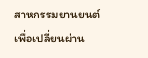สาหกรรมยานยนต์ เพื่อเปลี่ยนผ่าน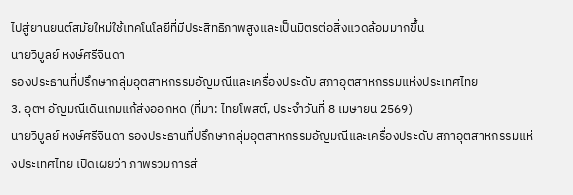ไปสู่ยานยนต์สมัยใหม่ใช้เทคโนโลยีที่มีประสิทธิภาพสูงและเป็นมิตรต่อสิ่งแวดล้อมมากขึ้น
นายวิบูลย์ หงษ์ศรีจินดา
รองประธานที่ปรึกษากลุ่มอุตสาหกรรมอัญมณีและเครื่องประดับ สภาอุตสาหกรรมแห่งประเทศไทย
3. อุตฯ อัญมณีเดินเกมแก้ส่งออกหด (ที่มา: ไทยโพสต์, ประจำวันที่ 8 เมษายน 2569)
นายวิบูลย์ หงษ์ศรีจินดา รองประธานที่ปรึกษากลุ่มอุตสาหกรรมอัญมณีและเครื่องประดับ สภาอุตสาหกรรมแห่งประเทศไทย เปิดเผยว่า ภาพรวมการส่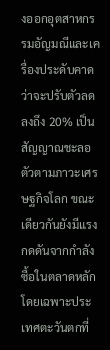งออกอุตสาหกรรมอัญมณีและเครื่องประดับคาดว่าจะปรับตัวลดลงถึง 20% เป็นสัญญาณชะลอตัวตามภาวะเศรษฐกิจโลก ขณะเดียวกันยังมีแรงกดดันจากกำลังซื้อในตลาดหลัก โดยเฉพาะประเทศตะวันตกที่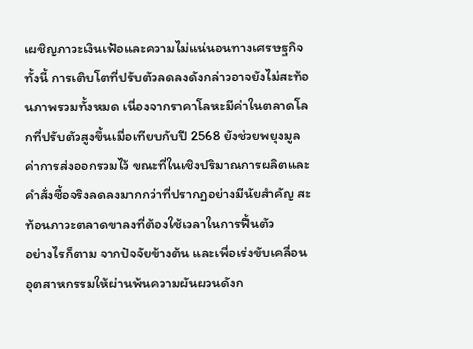เผชิญภาวะเงินเฟ้อและความไม่แน่นอนทางเศรษฐกิจ ทั้งนี้ การเติบโตที่ปรับตัวลดลงดังกล่าวอาจยังไม่สะท้อนภาพรวมทั้งหมด เนื่องจากราคาโลหะมีค่าในตลาดโลกที่ปรับตัวสูงขึ้นเมื่อเทียบกับปี 2568 ยังช่วยพยุงมูลค่าการส่งออกรวมไว้ ขณะที่ในเชิงปริมาณการผลิตและคำสั่งซื้อจริงลดลงมากกว่าที่ปรากฏอย่างมีนัยสำคัญ สะท้อนภาวะตลาดขาลงที่ต้องใช้เวลาในการฟื้นตัว
อย่างไรก็ตาม จากปัจจัยข้างต้น และเพื่อเร่งขับเคลื่อนอุตสาหกรรมให้ผ่านพ้นความผันผวนดังก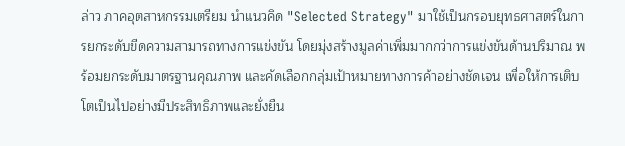ล่าว ภาคอุตสาหกรรมเตรียม นำแนวคิด "Selected Strategy" มาใช้เป็นกรอบยุทธศาสตร์ในการยกระดับขีดความสามารถทางการแข่งขัน โดยมุ่งสร้างมูลค่าเพิ่มมากกว่าการแข่งขันด้านปริมาณ พร้อมยกระดับมาตรฐานคุณภาพ และคัดเลือกกลุ่มเป้าหมายทางการค้าอย่างชัดเจน เพื่อให้การเติบโตเป็นไปอย่างมีประสิทธิภาพและยั่งยืน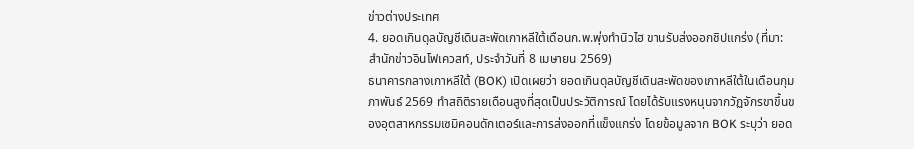ข่าวต่างประเทศ
4. ยอดเกินดุลบัญชีเดินสะพัดเกาหลีใต้เดือนก.พ.พุ่งทำนิวไฮ ขานรับส่งออกชิปแกร่ง (ที่มา: สำนักข่าวอินโฟเควสท์, ประจำวันที่ 8 เมษายน 2569)
ธนาคารกลางเกาหลีใต้ (BOK) เปิดเผยว่า ยอดเกินดุลบัญชีเดินสะพัดของเกาหลีใต้ในเดือนกุมภาพันธ์ 2569 ทำสถิติรายเดือนสูงที่สุดเป็นประวัติการณ์ โดยได้รับแรงหนุนจากวัฏจักรขาขึ้นของอุตสาหกรรมเซมิคอนดักเตอร์และการส่งออกที่แข็งแกร่ง โดยข้อมูลจาก BOK ระบุว่า ยอด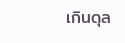เกินดุล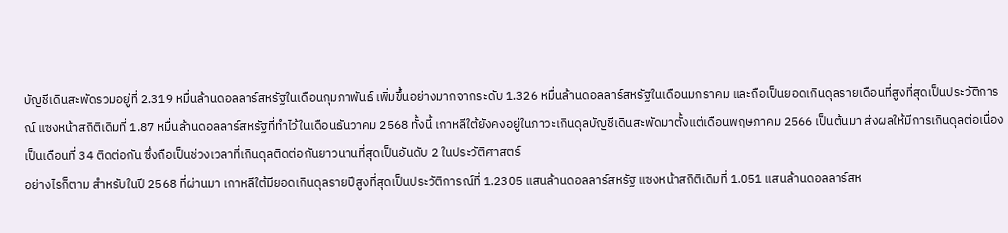บัญชีเดินสะพัดรวมอยู่ที่ 2.319 หมื่นล้านดอลลาร์สหรัฐในเดือนกุมภาพันธ์ เพิ่มขึ้นอย่างมากจากระดับ 1.326 หมื่นล้านดอลลาร์สหรัฐในเดือนมกราคม และถือเป็นยอดเกินดุลรายเดือนที่สูงที่สุดเป็นประวัติการณ์ แซงหน้าสถิติเดิมที่ 1.87 หมื่นล้านดอลลาร์สหรัฐที่ทำไว้ในเดือนธันวาคม 2568 ทั้งนี้ เกาหลีใต้ยังคงอยู่ในภาวะเกินดุลบัญชีเดินสะพัดมาตั้งแต่เดือนพฤษภาคม 2566 เป็นต้นมา ส่งผลให้มีการเกินดุลต่อเนื่องเป็นเดือนที่ 34 ติดต่อกัน ซึ่งถือเป็นช่วงเวลาที่เกินดุลติดต่อกันยาวนานที่สุดเป็นอันดับ 2 ในประวัติศาสตร์
อย่างไรก็ตาม สำหรับในปี 2568 ที่ผ่านมา เกาหลีใต้มียอดเกินดุลรายปีสูงที่สุดเป็นประวัติการณ์ที่ 1.2305 แสนล้านดอลลาร์สหรัฐ แซงหน้าสถิติเดิมที่ 1.051 แสนล้านดอลลาร์สห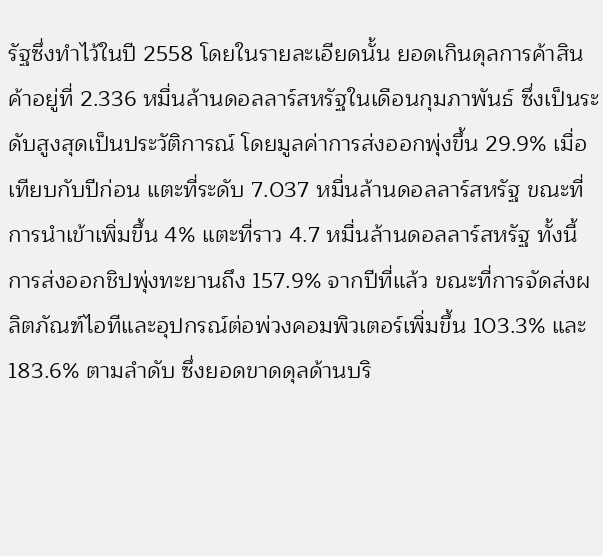รัฐซึ่งทำไว้ในปี 2558 โดยในรายละเอียดนั้น ยอดเกินดุลการค้าสินค้าอยู่ที่ 2.336 หมื่นล้านดอลลาร์สหรัฐในเดือนกุมภาพันธ์ ซึ่งเป็นระดับสูงสุดเป็นประวัติการณ์ โดยมูลค่าการส่งออกพุ่งขึ้น 29.9% เมื่อเทียบกับปีก่อน แตะที่ระดับ 7.037 หมื่นล้านดอลลาร์สหรัฐ ขณะที่การนำเข้าเพิ่มขึ้น 4% แตะที่ราว 4.7 หมื่นล้านดอลลาร์สหรัฐ ทั้งนี้ การส่งออกชิปพุ่งทะยานถึง 157.9% จากปีที่แล้ว ขณะที่การจัดส่งผลิตภัณฑ์ไอทีและอุปกรณ์ต่อพ่วงคอมพิวเตอร์เพิ่มขึ้น 103.3% และ 183.6% ตามลำดับ ซึ่งยอดขาดดุลด้านบริ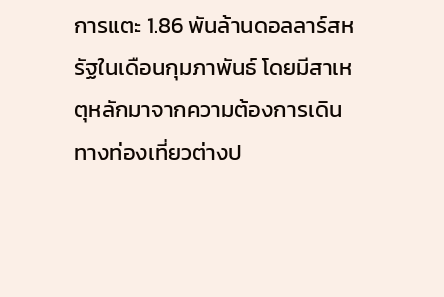การแตะ 1.86 พันล้านดอลลาร์สหรัฐในเดือนกุมภาพันธ์ โดยมีสาเหตุหลักมาจากความต้องการเดินทางท่องเที่ยวต่างป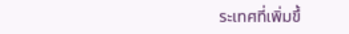ระเทศที่เพิ่มขึ้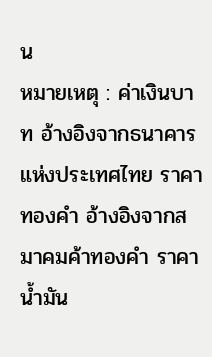น
หมายเหตุ : ค่าเงินบาท อ้างอิงจากธนาคารแห่งประเทศไทย ราคาทองคำ อ้างอิงจากสมาคมค้าทองคำ ราคาน้ำมัน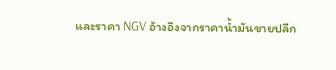และราคา NGV อ้างอิงจากราคาน้ำมันขายปลีก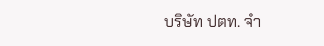บริษัท ปตท. จำ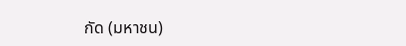กัด (มหาชน)